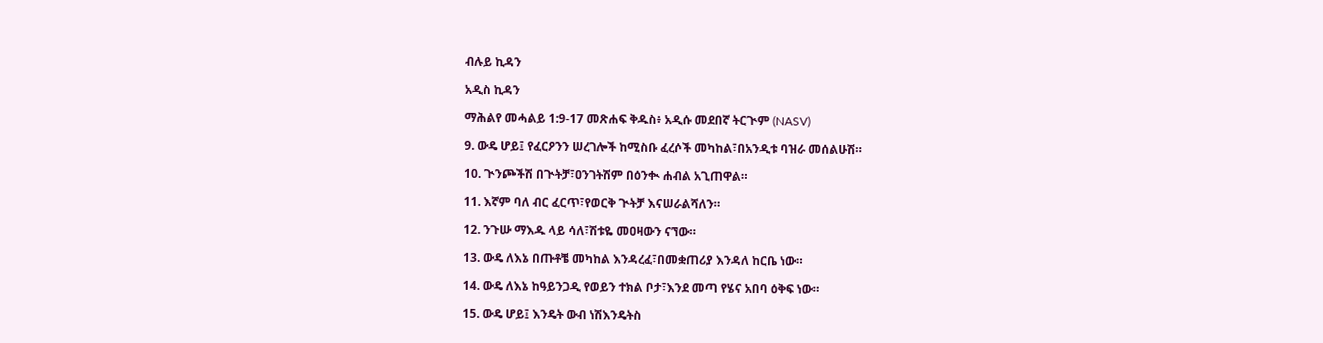ብሉይ ኪዳን

አዲስ ኪዳን

ማሕልየ መሓልይ 1:9-17 መጽሐፍ ቅዱስ፥ አዲሱ መደበኛ ትርጒም (NASV)

9. ውዴ ሆይ፤ የፈርዖንን ሠረገሎች ከሚስቡ ፈረሶች መካከል፣በአንዲቱ ባዝራ መሰልሁሽ።

10. ጒንጮችሽ በጒትቻ፣ዐንገትሽም በዕንቊ ሐብል አጊጠዋል።

11. እኛም ባለ ብር ፈርጥ፣የወርቅ ጒትቻ እናሠራልሻለን።

12. ንጉሡ ማእዱ ላይ ሳለ፣ሽቱዬ መዐዛውን ናኘው።

13. ውዴ ለእኔ በጡቶቼ መካከል እንዳረፈ፣በመቋጠሪያ እንዳለ ከርቤ ነው።

14. ውዴ ለእኔ ከዓይንጋዲ የወይን ተክል ቦታ፣እንደ መጣ የሄና አበባ ዕቅፍ ነው።

15. ውዴ ሆይ፤ እንዴት ውብ ነሽእንዴትስ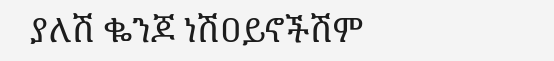ያለሽ ቈንጆ ነሽዐይኖችሽም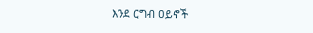እንደ ርግብ ዐይኖች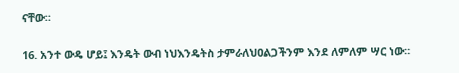ናቸው።

16. አንተ ውዴ ሆይ፤ እንዴት ውብ ነህእንዴትስ ታምራለህዐልጋችንም እንደ ለምለም ሣር ነው።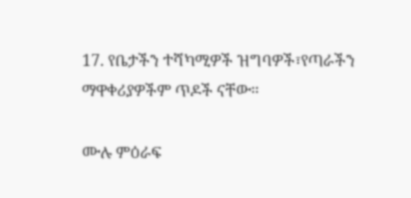17. የቤታችን ተሻካሚዎች ዝግባዎች፣የጣራችን ማዋቀሪያዎችም ጥዶች ናቸው።

ሙሉ ምዕራፍ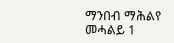ማንበብ ማሕልየ መሓልይ 1